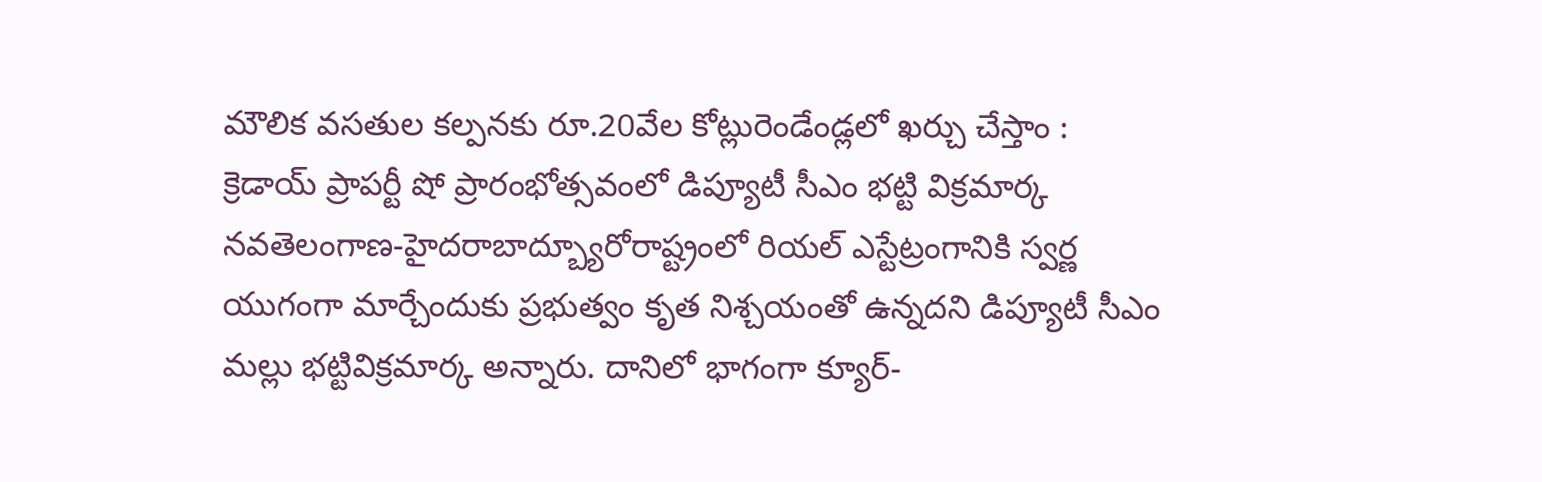మౌలిక వసతుల కల్పనకు రూ.20వేల కోట్లురెండేండ్లలో ఖర్చు చేస్తాం : క్రెడాయ్ ప్రాపర్టీ షో ప్రారంభోత్సవంలో డిప్యూటీ సీఎం భట్టి విక్రమార్క నవతెలంగాణ-హైదరాబాద్బ్యూరోరాష్ట్రంలో రియల్ ఎస్టేట్రంగానికి స్వర్ణ యుగంగా మార్చేందుకు ప్రభుత్వం కృత నిశ్చయంతో ఉన్నదని డిప్యూటీ సీఎం మల్లు భట్టివిక్రమార్క అన్నారు. దానిలో భాగంగా క్యూర్-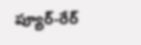ప్యూర్-రేర్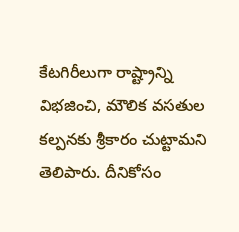కేటగిరీలుగా రాష్ట్రాన్ని విభజించి, మౌలిక వసతుల కల్పనకు శ్రీకారం చుట్టామని తెలిపారు. దీనికోసం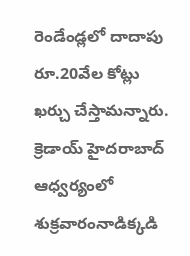రెండేండ్లలో దాదాపు రూ.20వేల కోట్లు ఖర్చు చేస్తామన్నారు. క్రెడాయ్ హైదరాబాద్ ఆధ్వర్యంలో శుక్రవారంనాడిక్కడి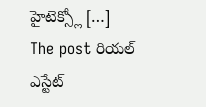హైటెక్స్లో […]
The post రియల్ ఎస్టేట్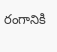రంగానికి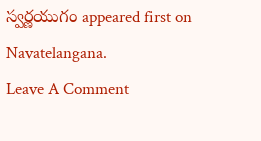స్వర్ణయుగం appeared first on Navatelangana.
Leave A Comment